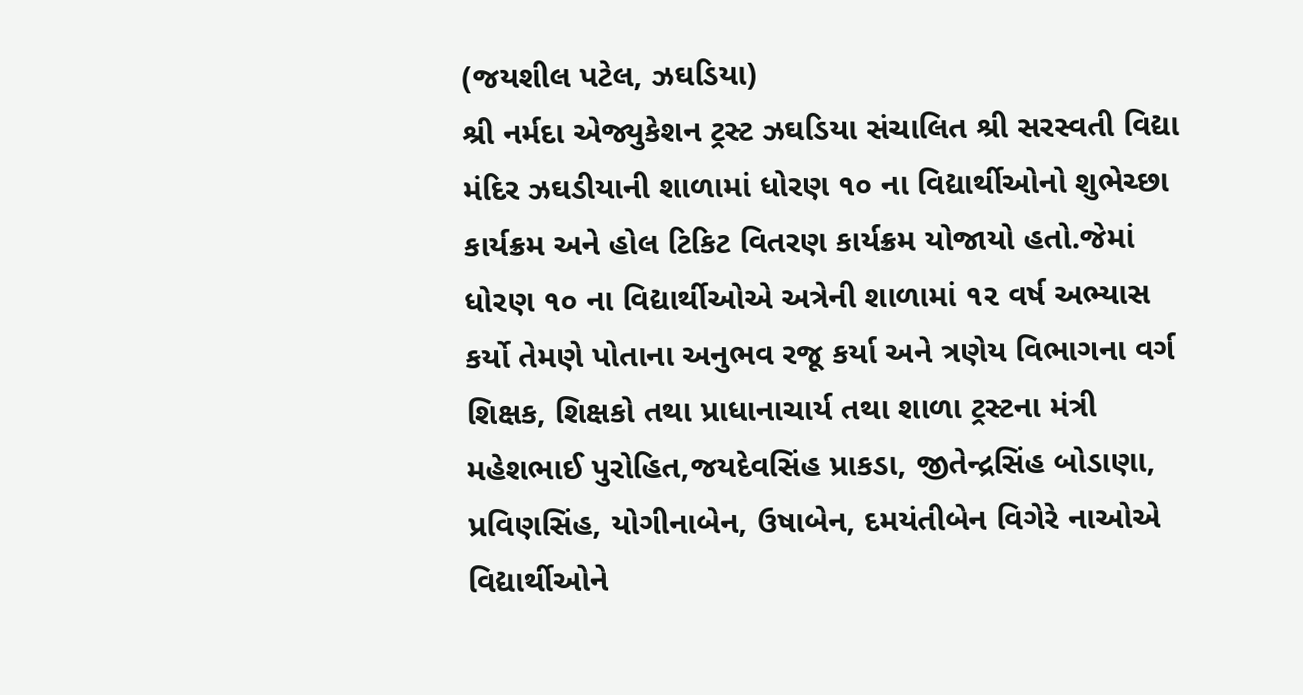(જયશીલ પટેલ, ઝઘડિયા)
શ્રી નર્મદા એજ્યુકેશન ટ્રસ્ટ ઝઘડિયા સંચાલિત શ્રી સરસ્વતી વિદ્યા મંદિર ઝઘડીયાની શાળામાં ધોરણ ૧૦ ના વિદ્યાર્થીઓનો શુભેચ્છા કાર્યક્રમ અને હોલ ટિકિટ વિતરણ કાર્યક્રમ યોજાયો હતો.જેમાં ધોરણ ૧૦ ના વિદ્યાર્થીઓએ અત્રેની શાળામાં ૧૨ વર્ષ અભ્યાસ કર્યો તેમણે પોતાના અનુભવ રજૂ કર્યા અને ત્રણેય વિભાગના વર્ગ શિક્ષક, શિક્ષકો તથા પ્રાધાનાચાર્ય તથા શાળા ટ્રસ્ટના મંત્રી મહેશભાઈ પુરોહિત,જયદેવસિંહ પ્રાકડા, જીતેન્દ્રસિંહ બોડાણા, પ્રવિણસિંહ, યોગીનાબેન, ઉષાબેન, દમયંતીબેન વિગેરે નાઓએ વિદ્યાર્થીઓને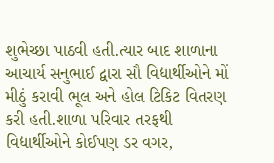શુભેચ્છા પાઠવી હતી.ત્યાર બાદ શાળાના આચાર્ય સનુભાઈ દ્વારા સૌ વિદ્યાર્થીઓને મોં મીઠું કરાવી ભૂલ અને હોલ ટિકિટ વિતરણ કરી હતી.શાળા પરિવાર તરફથી વિદ્યાર્થીઓને કોઈપણ ડર વગર,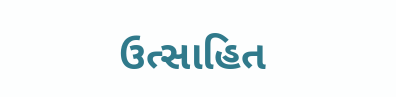ઉત્સાહિત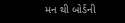મન થી બોર્ડની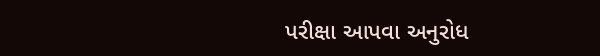પરીક્ષા આપવા અનુરોધ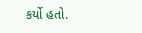કર્યો હતો.